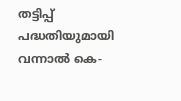തട്ടിപ്പ് പദ്ധതിയുമായി വന്നാൽ കെ-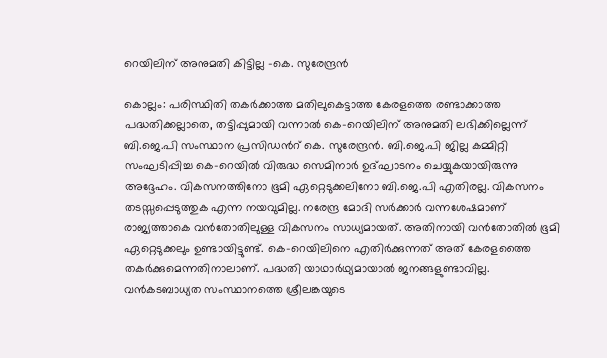റെയിലിന് അനുമതി കിട്ടില്ല -കെ. സുരേന്ദ്രൻ

കൊല്ലം: പരിസ്ഥിതി തകർക്കാത്ത മതിലുകെട്ടാത്ത കേരളത്തെ രണ്ടാക്കാത്ത പദ്ധതിക്കല്ലാതെ, തട്ടിപ്പുമായി വന്നാൽ കെ-റെയിലിന് അനുമതി ലഭിക്കില്ലെന്ന് ബി.ജെ.പി സംസ്ഥാന പ്രസിഡന്‍റ് കെ. സുരേന്ദ്രൻ. ബി.ജെ.പി ജില്ല കമ്മിറ്റി സംഘടിപ്പിച്ച കെ-റെയിൽ വിരുദ്ധ സെമിനാർ ഉദ്ഘാടനം ചെയ്യുകയായിരുന്നു അദ്ദേഹം. വികസനത്തിനോ ഭൂമി ഏറ്റെടുക്കലിനോ ബി.ജെ.പി എതിരല്ല. വികസനം തടസ്സപ്പെടുത്തുക എന്ന നയവുമില്ല. നരേന്ദ്ര മോദി സർക്കാർ വന്നശേഷമാണ് രാജ്യത്താകെ വൻതോതിലുള്ള വികസനം സാധ്യമായത്. അതിനായി വൻതോതിൽ ഭൂമി ഏറ്റെടുക്കലും ഉണ്ടായിട്ടുണ്ട്. കെ-റെയിലിനെ എതിർക്കുന്നത് അത് കേരളത്തൈ തകർക്കുമെന്നതിനാലാണ്. പദ്ധതി യാഥാർഥ്യമായാൽ ജനങ്ങളുണ്ടാവില്ല. വൻകടബാധ്യത സംസ്ഥാനത്തെ ശ്രീലങ്കയുടെ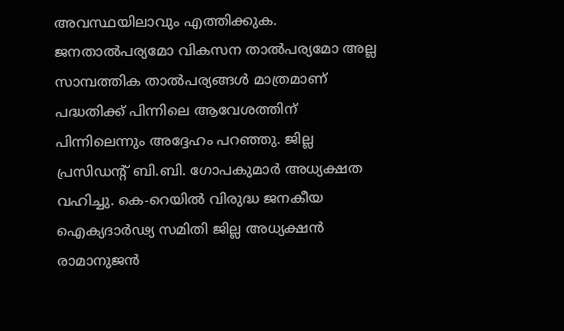അവസ്ഥയിലാവും എത്തിക്കുക. ജനതാൽപര്യമോ വികസന താൽപര്യമോ അല്ല സാമ്പത്തിക താൽപര്യങ്ങൾ മാത്രമാണ് പദ്ധതിക്ക് പിന്നിലെ ആവേശത്തിന് പിന്നിലെന്നും അദ്ദേഹം പറഞ്ഞു. ജില്ല പ്രസിഡന്‍റ് ബി.ബി. ഗോപകുമാർ അധ്യക്ഷത വഹിച്ചു. കെ-റെയിൽ വിരുദ്ധ ജനകീയ ഐക്യദാർഢ്യ സമിതി ജില്ല അധ്യക്ഷൻ രാമാനുജൻ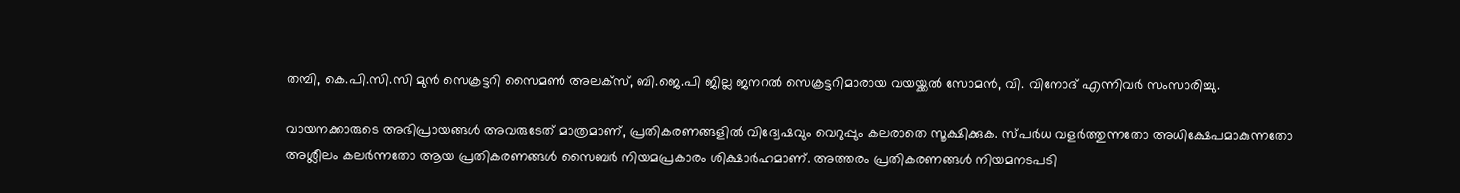തമ്പി, കെ.പി.സി.സി മുൻ സെക്രട്ടറി സൈമൺ അലക്സ്, ബി.ജെ.പി ജില്ല ജനറൽ സെക്രട്ടറിമാരായ വയയ്ക്കൽ സോമൻ, വി. വിനോദ് എന്നിവർ സംസാരിച്ചു.

വായനക്കാരുടെ അഭിപ്രായങ്ങള്‍ അവരുടേത് മാത്രമാണ്, പ്രതികരണങ്ങളിൽ വിദ്വേഷവും വെറുപ്പും കലരാതെ സൂക്ഷിക്കുക. സ്പർധ വളർത്തുന്നതോ അധിക്ഷേപമാകുന്നതോ അശ്ലീലം കലർന്നതോ ആയ പ്രതികരണങ്ങൾ സൈബർ നിയമപ്രകാരം ശിക്ഷാർഹമാണ്. അത്തരം പ്രതികരണങ്ങൾ നിയമനടപടി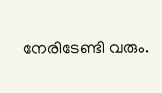നേരിടേണ്ടി വരും.